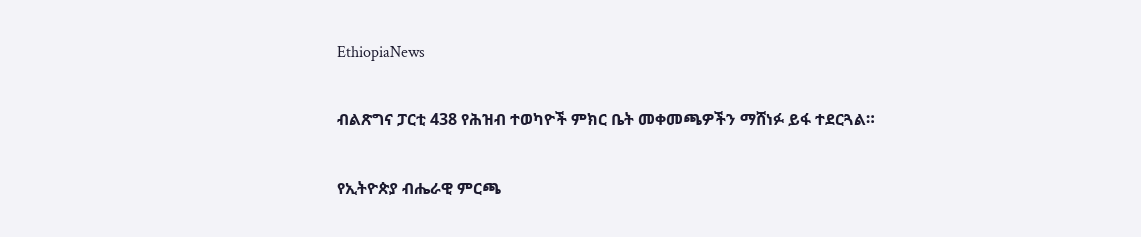EthiopiaNews

ብልጽግና ፓርቲ 438 የሕዝብ ተወካዮች ምክር ቤት መቀመጫዎችን ማሸነፉ ይፋ ተደርጓል።

የኢትዮጵያ ብሔራዊ ምርጫ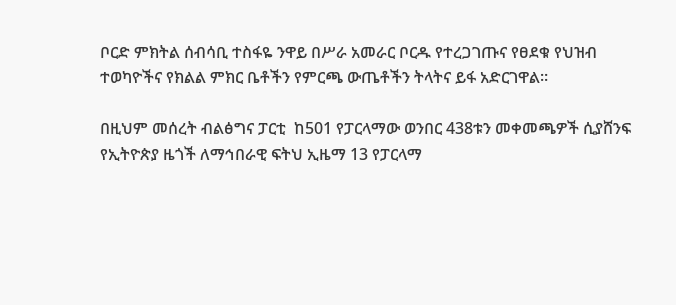ቦርድ ምክትል ሰብሳቢ ተስፋዬ ንዋይ በሥራ አመራር ቦርዱ የተረጋገጡና የፀደቁ የህዝብ ተወካዮችና የክልል ምክር ቤቶችን የምርጫ ውጤቶችን ትላትና ይፋ አድርገዋል።

በዚህም መሰረት ብልፅግና ፓርቲ  ከ501 የፓርላማው ወንበር 438ቱን መቀመጫዎች ሲያሸንፍ የኢትዮጵያ ዜጎች ለማኅበራዊ ፍትህ ኢዜማ 13 የፓርላማ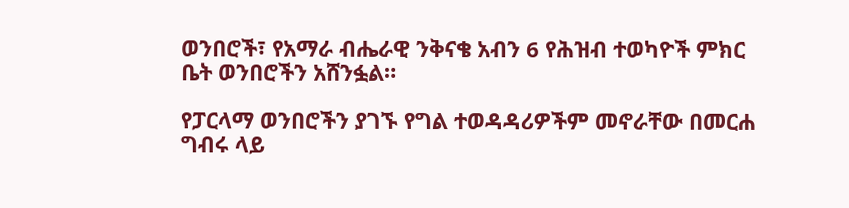ወንበሮች፣ የአማራ ብሔራዊ ንቅናቄ አብን 6 የሕዝብ ተወካዮች ምክር ቤት ወንበሮችን አሸንፏል።

የፓርላማ ወንበሮችን ያገኙ የግል ተወዳዳሪዎችም መኖራቸው በመርሐ ግብሩ ላይ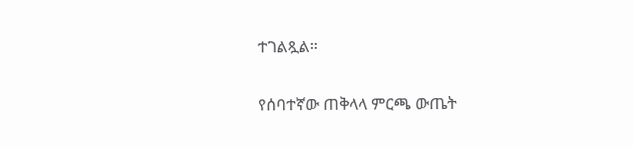ተገልጿል።

የሰባተኛው ጠቅላላ ምርጫ ውጤት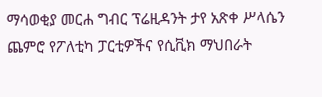ማሳወቂያ መርሐ ግብር ፕሬዚዳንት ታየ አጽቀ ሥላሴን ጨምሮ የፖለቲካ ፓርቲዎችና የሲቪክ ማህበራት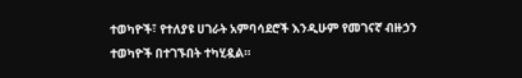ተወካዮች፣ የተለያዩ ሀገራት አምባሳደሮች እንዲሁም የመገናኛ ብዙኃን ተወካዮች በተገኙበት ተካሂዷል።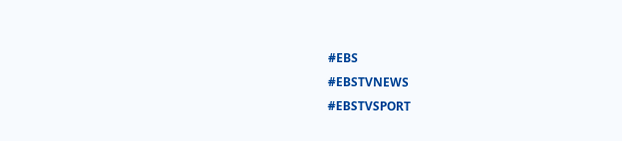#EBS
#EBSTVNEWS
#EBSTVSPORT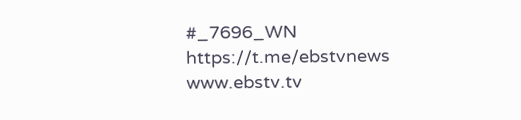#_7696_WN
https://t.me/ebstvnews
www.ebstv.tv